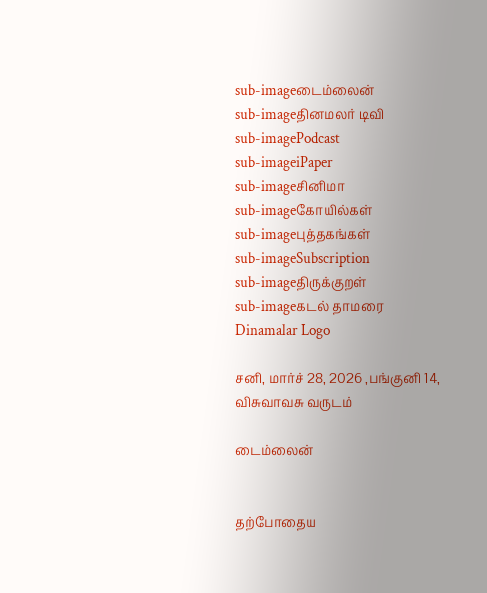sub-imageடைம்லைன்
sub-imageதினமலர் டிவி
sub-imagePodcast
sub-imageiPaper
sub-imageசினிமா
sub-imageகோயில்கள்
sub-imageபுத்தகங்கள்
sub-imageSubscription
sub-imageதிருக்குறள்
sub-imageகடல் தாமரை
Dinamalar Logo

சனி, மார்ச் 28, 2026 ,பங்குனி 14, விசுவாவசு வருடம்

டைம்லைன்


தற்போதைய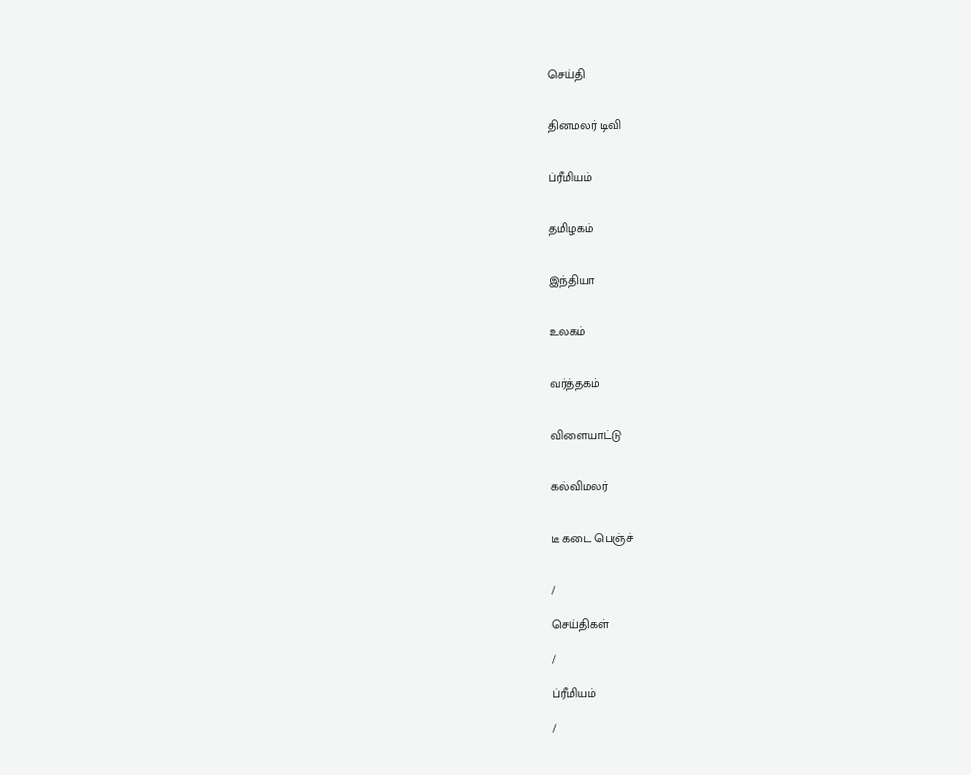செய்தி


தினமலர் டிவி


ப்ரீமியம்


தமிழகம்


இந்தியா


உலகம்


வர்த்தகம்


விளையாட்டு


கல்விமலர்


டீ கடை பெஞ்ச்


/

செய்திகள்

/

ப்ரீமியம்

/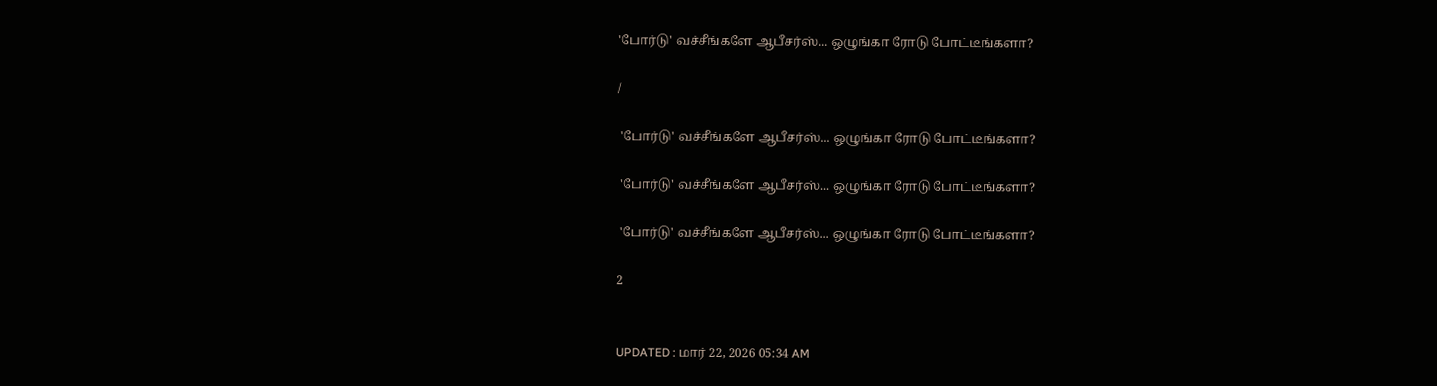'போர்டு' வச்சீங்களே ஆபீசர்ஸ்... ஒழுங்கா ரோடு போட்டீங்களா?

/

 'போர்டு' வச்சீங்களே ஆபீசர்ஸ்... ஒழுங்கா ரோடு போட்டீங்களா?

 'போர்டு' வச்சீங்களே ஆபீசர்ஸ்... ஒழுங்கா ரோடு போட்டீங்களா?

 'போர்டு' வச்சீங்களே ஆபீசர்ஸ்... ஒழுங்கா ரோடு போட்டீங்களா?

2


UPDATED : மார் 22, 2026 05:34 AM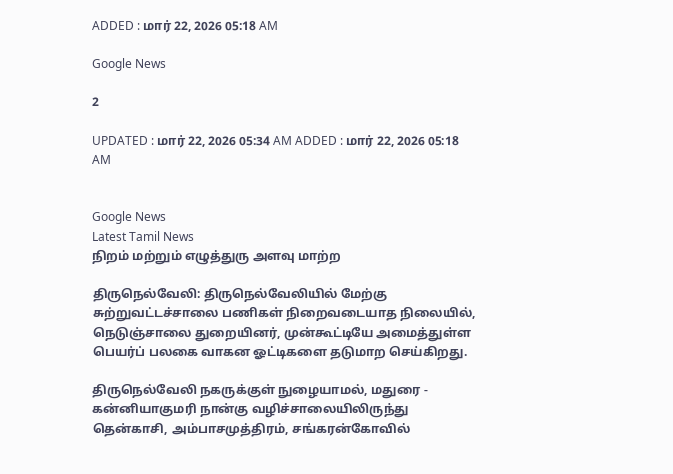ADDED : மார் 22, 2026 05:18 AM

Google News

2

UPDATED : மார் 22, 2026 05:34 AM ADDED : மார் 22, 2026 05:18 AM


Google News
Latest Tamil News
நிறம் மற்றும் எழுத்துரு அளவு மாற்ற

திருநெல்வேலி: திருநெல்வேலியில் மேற்கு சுற்றுவட்டச்சாலை பணிகள் நிறைவடையாத நிலையில், நெடுஞ்சாலை துறையினர், முன்கூட்டியே அமைத்துள்ள பெயர்ப் பலகை வாகன ஓட்டிகளை தடுமாற செய்கிறது.

திருநெல்வேலி நகருக்குள் நுழையாமல், மதுரை - கன்னியாகுமரி நான்கு வழிச்சாலையிலிருந்து தென்காசி, அம்பாசமுத்திரம், சங்கரன்கோவில்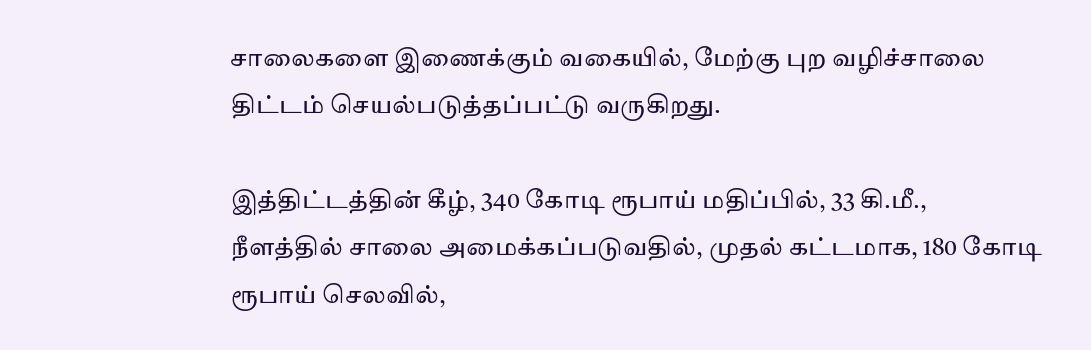சாலைகளை இணைக்கும் வகையில், மேற்கு புற வழிச்சாலை திட்டம் செயல்படுத்தப்பட்டு வருகிறது.

இத்திட்டத்தின் கீழ், 340 கோடி ரூபாய் மதிப்பில், 33 கி.மீ., நீளத்தில் சாலை அமைக்கப்படுவதில், முதல் கட்டமாக, 180 கோடி ரூபாய் செலவில்,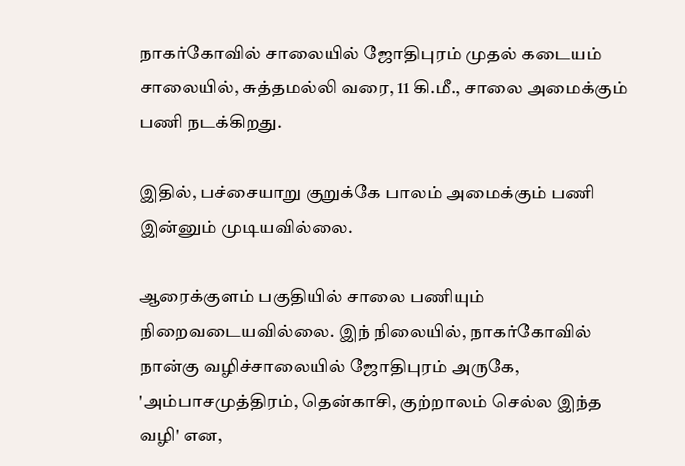நாகர்கோவில் சாலையில் ஜோதிபுரம் முதல் கடையம் சாலையில், சுத்தமல்லி வரை, 11 கி.மீ., சாலை அமைக்கும் பணி நடக்கிறது.

இதில், பச்சையாறு குறுக்கே பாலம் அமைக்கும் பணி இன்னும் முடியவில்லை.

ஆரைக்குளம் பகுதியில் சாலை பணியும் நிறைவடையவில்லை. இந் நிலையில், நாகர்கோவில் நான்கு வழிச்சாலையில் ஜோதிபுரம் அருகே, 'அம்பாசமுத்திரம், தென்காசி, குற்றாலம் செல்ல இந்த வழி' என,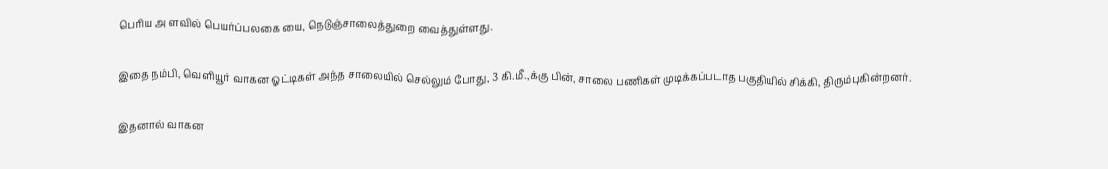பெரிய அ ளவில் பெயர்ப்பலகை யை, நெடுஞ்சாலைத்துறை வைத்துள்ளது.

இதை நம்பி, வெளியூர் வாகன ஓட்டிகள் அந்த சாலையில் செல்லும் போது, 3 கி.மீ.,க்கு பின், சாலை பணிகள் முடிக்கப்படாத பகுதியில் சிக்கி, திரும்புகின்றனர்.

இதனால் வாகன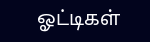ஓட்டிகள்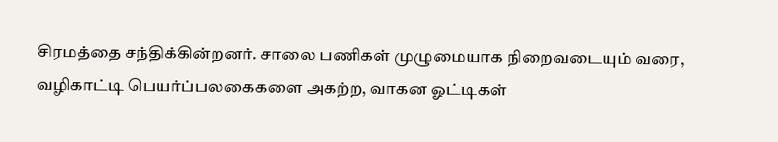சிரமத்தை சந்திக்கின்றனர். சாலை பணிகள் முழுமையாக நிறைவடையும் வரை, வழிகாட்டி பெயர்ப்பலகைகளை அகற்ற, வாகன ஓட்டிகள்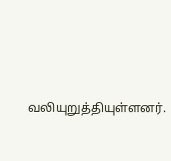வலியுறுத்தியுள்ளனர்.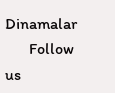Dinamalar
      Follow us